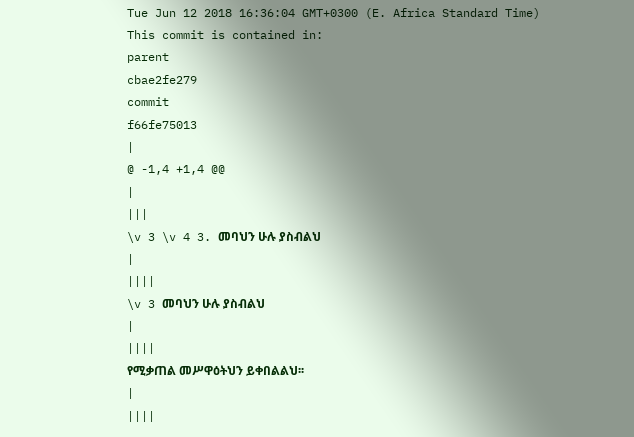Tue Jun 12 2018 16:36:04 GMT+0300 (E. Africa Standard Time)
This commit is contained in:
parent
cbae2fe279
commit
f66fe75013
|
@ -1,4 +1,4 @@
|
|||
\v 3 \v 4 3. መባህን ሁሉ ያስብልህ
|
||||
\v 3 መባህን ሁሉ ያስብልህ
|
||||
የሚቃጠል መሥዋዕትህን ይቀበልልህ፡፡
|
||||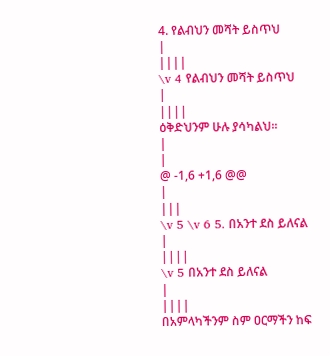4. የልብህን መሻት ይስጥህ
|
||||
\v 4 የልብህን መሻት ይስጥህ
|
||||
ዕቅድህንም ሁሉ ያሳካልህ፡፡
|
|
@ -1,6 +1,6 @@
|
|||
\v 5 \v 6 5. በአንተ ደስ ይለናል
|
||||
\v 5 በአንተ ደስ ይለናል
|
||||
በአምላካችንም ስም ዐርማችን ከፍ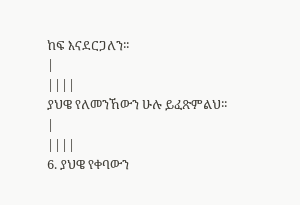ከፍ እናደርጋለን፡፡
|
||||
ያህዌ የለመንኸውን ሁሉ ይፈጽምልህ፡፡
|
||||
6. ያህዌ የቀባውን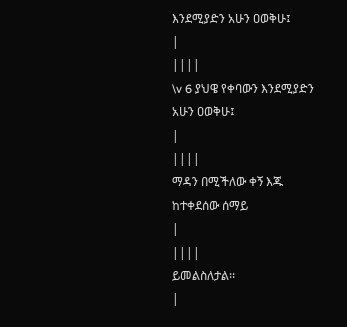እንደሚያድን አሁን ዐወቅሁ፤
|
||||
\v 6 ያህዌ የቀባውን እንደሚያድን አሁን ዐወቅሁ፤
|
||||
ማዳን በሚችለው ቀኝ እጁ ከተቀደሰው ሰማይ
|
||||
ይመልስለታል፡፡
|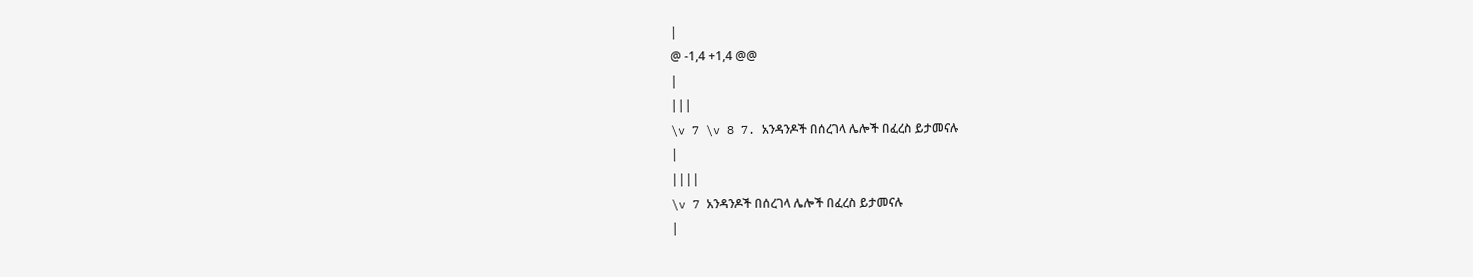|
@ -1,4 +1,4 @@
|
|||
\v 7 \v 8 7. አንዳንዶች በሰረገላ ሌሎች በፈረስ ይታመናሉ
|
||||
\v 7 አንዳንዶች በሰረገላ ሌሎች በፈረስ ይታመናሉ
|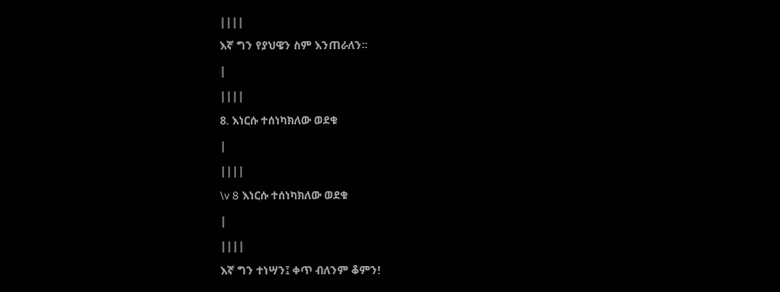||||
እኛ ግን የያህዌን ስም እንጠራለን፡፡
|
||||
8. እነርሱ ተሰነካክለው ወደቁ
|
||||
\v 8 እነርሱ ተሰነካክለው ወደቁ
|
||||
እኛ ግን ተነሣን፤ ቀጥ ብለንም ቆምን!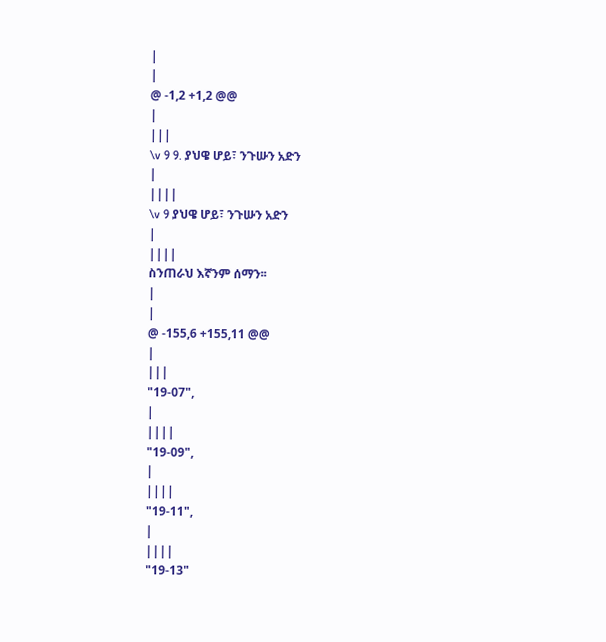|
|
@ -1,2 +1,2 @@
|
|||
\v 9 9. ያህዌ ሆይ፣ ንጉሡን አድን
|
||||
\v 9 ያህዌ ሆይ፣ ንጉሡን አድን
|
||||
ስንጠራህ እኛንም ሰማን፡፡
|
|
@ -155,6 +155,11 @@
|
|||
"19-07",
|
||||
"19-09",
|
||||
"19-11",
|
||||
"19-13"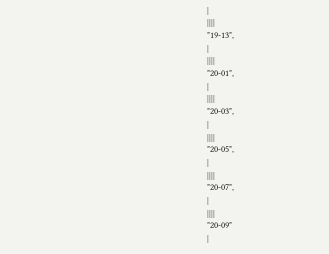|
||||
"19-13",
|
||||
"20-01",
|
||||
"20-03",
|
||||
"20-05",
|
||||
"20-07",
|
||||
"20-09"
|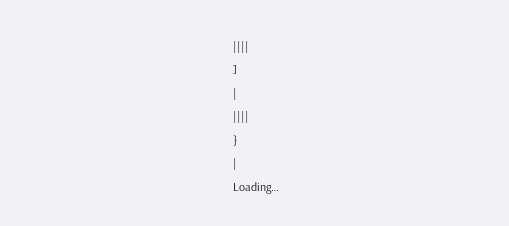||||
]
|
||||
}
|
Loading…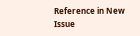Reference in New Issue